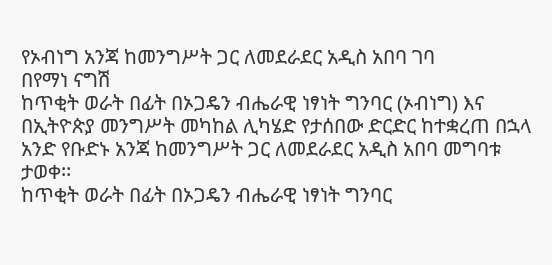የኦብነግ አንጃ ከመንግሥት ጋር ለመደራደር አዲስ አበባ ገባ
በየማነ ናግሽ
ከጥቂት ወራት በፊት በኦጋዴን ብሔራዊ ነፃነት ግንባር (ኦብነግ) እና በኢትዮጵያ መንግሥት መካከል ሊካሄድ የታሰበው ድርድር ከተቋረጠ በኋላ አንድ የቡድኑ አንጃ ከመንግሥት ጋር ለመደራደር አዲስ አበባ መግባቱ ታወቀ፡፡
ከጥቂት ወራት በፊት በኦጋዴን ብሔራዊ ነፃነት ግንባር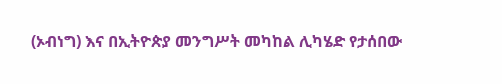(ኦብነግ) እና በኢትዮጵያ መንግሥት መካከል ሊካሄድ የታሰበው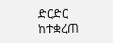ድርድር ከተቋረጠ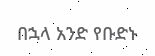በኋላ አንድ የቡድኑ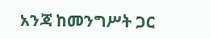አንጃ ከመንግሥት ጋር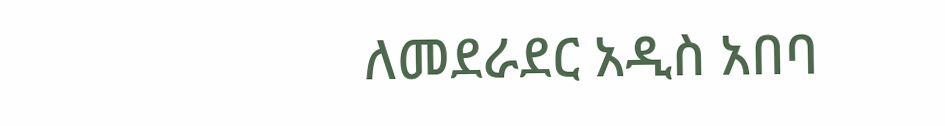ለመደራደር አዲስ አበባ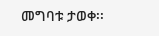መግባቱ ታወቀ፡፡